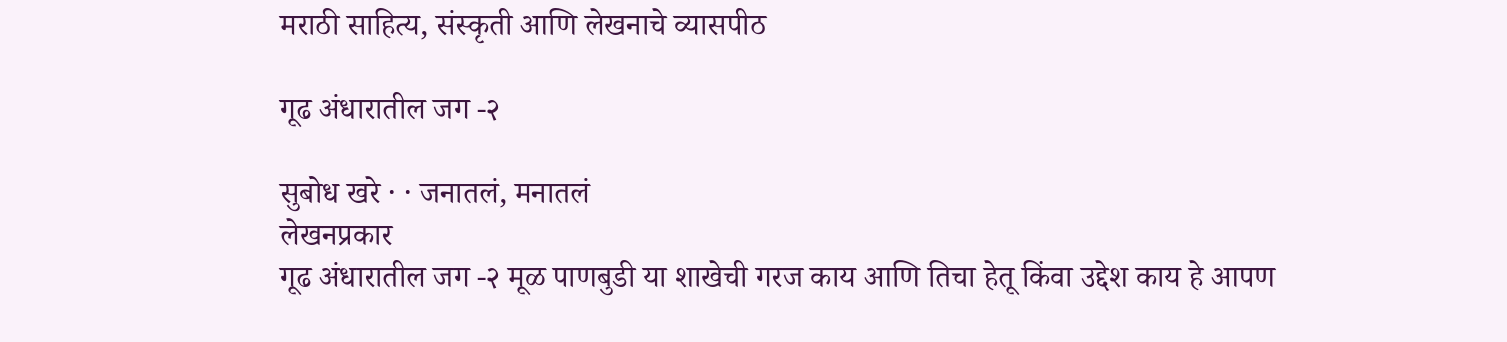मराठी साहित्य, संस्कृती आणि लेखनाचे व्यासपीठ

गूढ अंधारातील जग -२

सुबोध खरे · · जनातलं, मनातलं
लेखनप्रकार
गूढ अंधारातील जग -२ मूळ पाणबुडी या शाखेची गरज काय आणि तिचा हेतू किंवा उद्देश काय हे आपण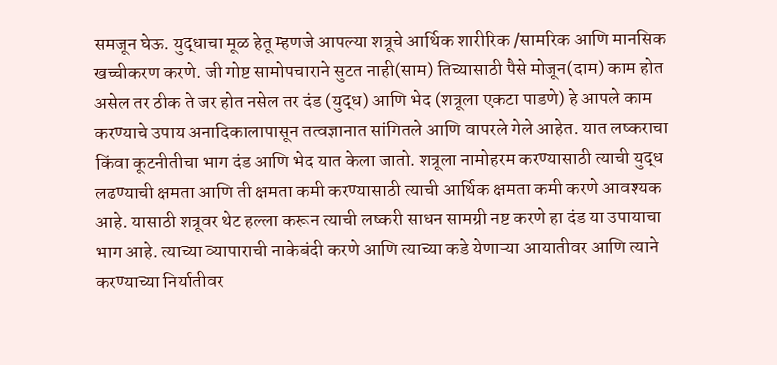समजून घेऊ. युद्धाचा मूळ हेतू म्हणजे आपल्या शत्रूचे आर्थिक शारीरिक /सामरिक आणि मानसिक खच्चीकरण करणे. जी गोष्ट सामोपचाराने सुटत नाही(साम) तिच्यासाठी पैसे मोजून(दाम) काम होत असेल तर ठीक ते जर होत नसेल तर दंड (युद्ध) आणि भेद (शत्रूला एकटा पाडणे) हे आपले काम करण्याचे उपाय अनादिकालापासून तत्वज्ञानात सांगितले आणि वापरले गेले आहेत. यात लष्कराचा किंवा कूटनीतीचा भाग दंड आणि भेद यात केला जातो. शत्रूला नामोहरम करण्यासाठी त्याची युद्ध लढण्याची क्षमता आणि ती क्षमता कमी करण्यासाठी त्याची आर्थिक क्षमता कमी करणे आवश्यक आहे. यासाठी शत्रूवर थेट हल्ला करून त्याची लष्करी साधन सामग्री नष्ट करणे हा दंड या उपायाचा भाग आहे. त्याच्या व्यापाराची नाकेबंदी करणे आणि त्याच्या कडे येणाऱ्या आयातीवर आणि त्याने करण्याच्या निर्यातीवर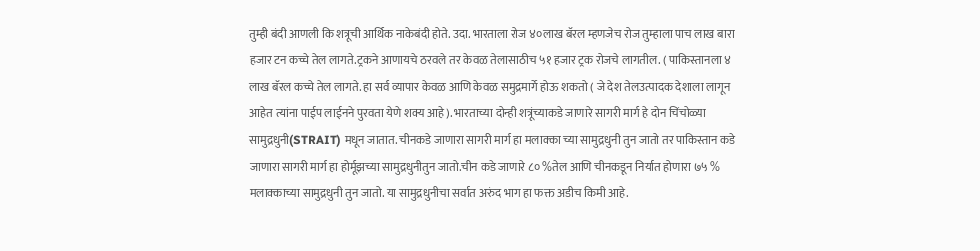तुम्ही बंदी आणली कि शत्रूची आर्थिक नाकेबंदी होते. उदा. भारताला रोज ४०लाख बॅरल म्हणजेच रोज तुम्हाला पाच लाख बारा हजार टन कच्चे तेल लागते.ट्रकने आणायचे ठरवले तर केवळ तेलासाठीच ५१ हजार ट्रक रोजचे लागतील. ( पाकिस्तानला ४ लाख बॅरल कच्चे तेल लागते. हा सर्व व्यापार केवळ आणि केवळ समुद्रमार्गे होऊ शकतो ( जे देश तेलउत्पादक देशाला लागून आहेत त्यांना पाईप लाईनने पुरवता येणे शक्य आहे). भारताच्या दोन्ही शत्रूंच्याकडे जाणारे सागरी मार्ग हे दोन चिंचोळ्या सामुद्रधुनी(STRAIT) मधून जातात. चीनकडे जाणारा सागरी मार्ग हा मलाक्का च्या सामुद्रधुनी तुन जातो तर पाकिस्तान कडे जाणारा सागरी मार्ग हा होर्मूझच्या सामुद्रधुनीतुन जातो.चीन कडे जाणारे ८० %तेल आणि चीनकडून निर्यात होणारा ७५ % मलाक्काच्या सामुद्रधुनी तुन जातो. या सामुद्रधुनीचा सर्वात अरुंद भाग हा फक्त अडीच किमी आहे.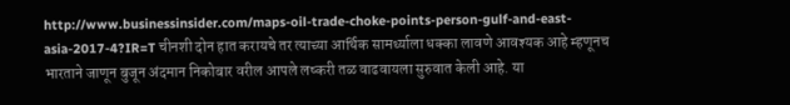http://www.businessinsider.com/maps-oil-trade-choke-points-person-gulf-and-east-asia-2017-4?IR=T चीनशी दोन हात करायचे तर त्याच्या आर्थिक सामर्थ्याला धक्का लावणे आवश्यक आहे म्हणूनच भारताने जाणून बुजून अंदमान निकोबार वरील आपले लष्करी तळ वाढवायला सुरुवात केली आहे. या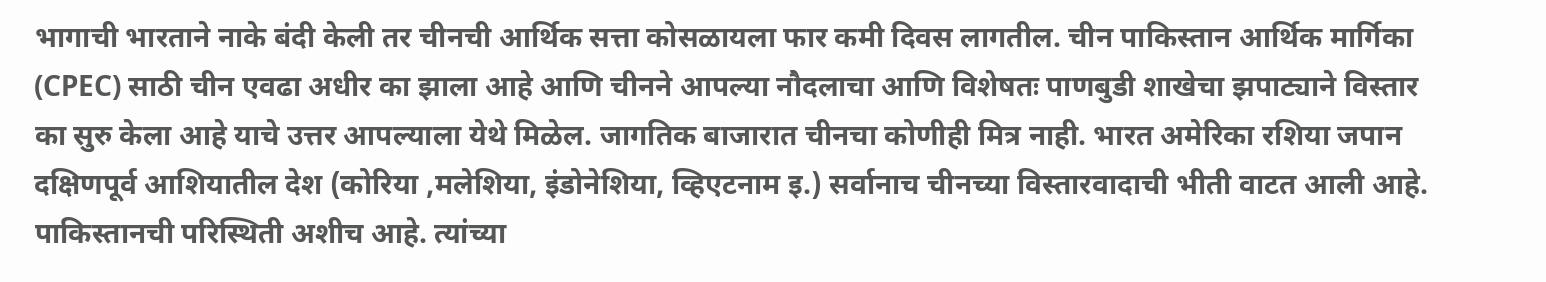भागाची भारताने नाके बंदी केली तर चीनची आर्थिक सत्ता कोसळायला फार कमी दिवस लागतील. चीन पाकिस्तान आर्थिक मार्गिका (CPEC) साठी चीन एवढा अधीर का झाला आहे आणि चीनने आपल्या नौदलाचा आणि विशेषतः पाणबुडी शाखेचा झपाट्याने विस्तार का सुरु केला आहे याचे उत्तर आपल्याला येथे मिळेल. जागतिक बाजारात चीनचा कोणीही मित्र नाही. भारत अमेरिका रशिया जपान दक्षिणपूर्व आशियातील देश (कोरिया ,मलेशिया, इंडोनेशिया, व्हिएटनाम इ.) सर्वानाच चीनच्या विस्तारवादाची भीती वाटत आली आहे. पाकिस्तानची परिस्थिती अशीच आहे. त्यांच्या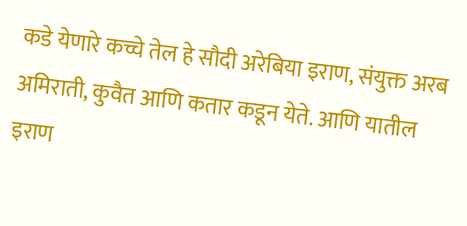कडे येणारे कच्चे तेल हे सौदी अरेबिया इराण, संयुक्त अरब अमिराती, कुवैत आणि कतार कडून येते. आणि यातील इराण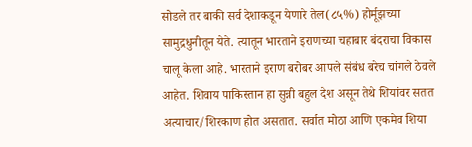सोडले तर बाकी सर्व देशाकडून येणारे तेल(८५%) होर्मूझच्या सामुद्रधुनीतून येते. त्यातून भारताने इराणच्या चहाबार बंदराचा विकास चालू केला आहे. भारताने इराण बरोबर आपले संबंध बरेच चांगले ठेवले आहेत. शिवाय पाकिस्तान हा सुन्नी बहुल देश असून तेथे शियांवर सतत अत्याचार/शिरकाण होत असतात. सर्वात मोठा आणि एकमेव शिया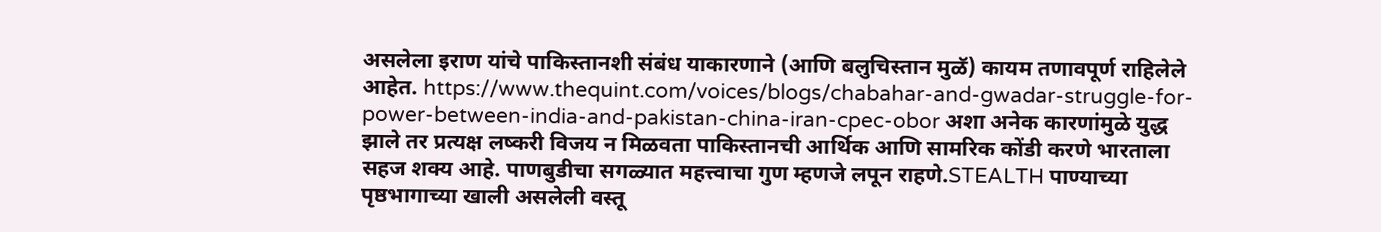असलेला इराण यांचे पाकिस्तानशी संबंध याकारणाने (आणि बलुचिस्तान मुळॅ) कायम तणावपूर्ण राहिलेले आहेत. https://www.thequint.com/voices/blogs/chabahar-and-gwadar-struggle-for-power-between-india-and-pakistan-china-iran-cpec-obor अशा अनेक कारणांमुळे युद्ध झाले तर प्रत्यक्ष लष्करी विजय न मिळवता पाकिस्तानची आर्थिक आणि सामरिक कोंडी करणे भारताला सहज शक्य आहे. पाणबुडीचा सगळ्यात महत्त्वाचा गुण म्हणजे लपून राहणे.STEALTH पाण्याच्या पृष्ठभागाच्या खाली असलेली वस्तू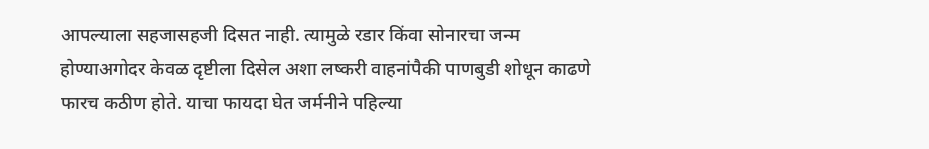आपल्याला सहजासहजी दिसत नाही. त्यामुळे रडार किंवा सोनारचा जन्म होण्याअगोदर केवळ दृष्टीला दिसेल अशा लष्करी वाहनांपैकी पाणबुडी शोधून काढणे फारच कठीण होते. याचा फायदा घेत जर्मनीने पहिल्या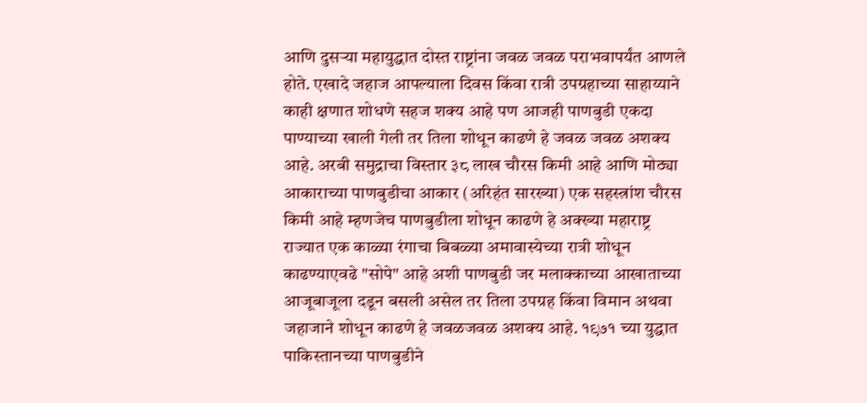आणि दुसऱ्या महायुद्धात दोस्त राष्ट्रांना जवळ जवळ पराभवापर्यंत आणले होते. एखादे जहाज आपल्याला दिवस किंवा रात्री उपग्रहाच्या साहाय्याने काही क्षणात शोधणे सहज शक्य आहे पण आजही पाणबुडी एकदा पाण्याच्या खाली गेली तर तिला शोधून काढणे हे जवळ जवळ अशक्य आहे. अरबी समुद्राचा विस्तार ३८ लाख चौरस किमी आहे आणि मोठ्या आकाराच्या पाणबुडीचा आकार (अरिहंत सारख्या) एक सहस्त्रांश चौरस किमी आहे म्हणजेच पाणबुडीला शोधून काढणे हे अक्ख्या महाराष्ट्र राज्यात एक काळ्या रंगाचा बिबळ्या अमावास्येच्या रात्री शोधून काढण्याएवढे "सोपे" आहे अशी पाणबुडी जर मलाक्काच्या आखाताच्या आजूबाजूला दडून बसली असेल तर तिला उपग्रह किंवा विमान अथवा जहाजाने शोधून काढणे हे जवळजवळ अशक्य आहे. १९७१ च्या युद्धात पाकिस्तानच्या पाणबुडीने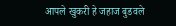आपले खुकरी हे जहाज बुडवले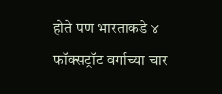होते पण भारताकडे ४ फॉक्सट्रॉट वर्गाच्या चार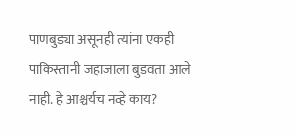पाणबुड्या असूनही त्यांना एकही पाकिस्तानी जहाजाला बुडवता आले नाही. हे आश्चर्यच नव्हे काय?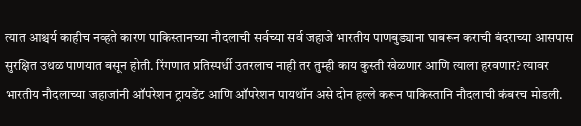त्यात आश्चर्य काहीच नव्हते कारण पाकिस्तानच्या नौदलाची सर्वच्या सर्व जहाजे भारतीय पाणबुड्याना घाबरून कराची बंदराच्या आसपास सुरक्षित उथळ पाणयात बसून होती. रिंगणात प्रतिस्पर्धी उतरलाच नाही तर तुम्ही काय कुस्ती खेळणार आणि त्याला हरवणार? त्यावर भारतीय नौदलाच्या जहाजांनी ऑपरेशन ट्रायडेंट आणि ऑपरेशन पायथॉन असे दोन हल्ले करून पाकिस्तानि नौदलाची कंबरच मोडली.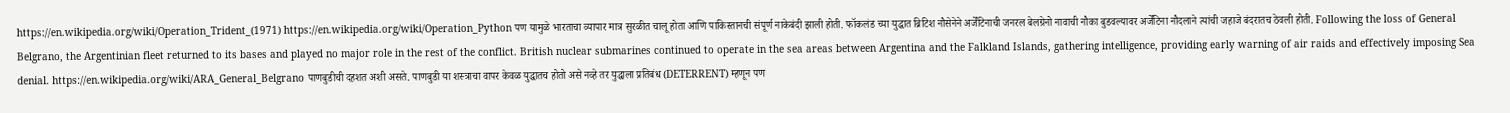https://en.wikipedia.org/wiki/Operation_Trident_(1971) https://en.wikipedia.org/wiki/Operation_Python पण यामुळे भारताचा व्यापार मात्र सुरळीत चालू होता आणि पाकिस्तानची संपूर्ण नाकेबंदी झाली होती. फॉकलंड च्या युद्धात ब्रिटिश नौसेनेने अर्जेंटिनाची जनरल बेलग्रेनो नावाची नौका बुडवल्यावर अर्जेंटिना नौदलाने त्यांची जहाजे बंदरातच ठेवली होती. Following the loss of General Belgrano, the Argentinian fleet returned to its bases and played no major role in the rest of the conflict. British nuclear submarines continued to operate in the sea areas between Argentina and the Falkland Islands, gathering intelligence, providing early warning of air raids and effectively imposing Sea denial. https://en.wikipedia.org/wiki/ARA_General_Belgrano पाणबुडीची दहशत अशी असते. पाणबुडी या शस्त्राचा वापर केवळ युद्धातच होतो असे नव्हे तर युद्धाला प्रतिबंध (DETERRENT) म्हणून पण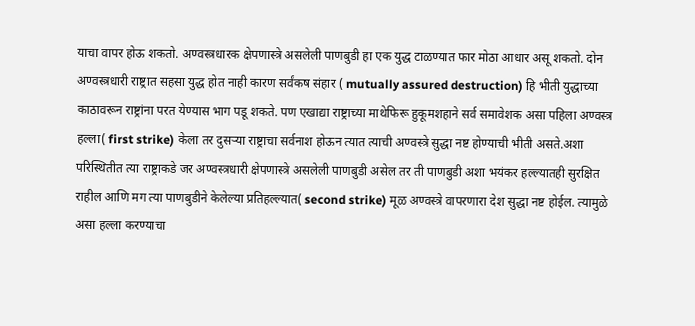याचा वापर होऊ शकतो. अण्वस्त्रधारक क्षेपणास्त्रे असलेली पाणबुडी हा एक युद्ध टाळण्यात फार मोठा आधार असू शकतो. दोन अण्वस्त्रधारी राष्ट्रात सहसा युद्ध होत नाही कारण सर्वंकष संहार ( mutually assured destruction) हि भीती युद्धाच्या काठावरून राष्ट्रांना परत येण्यास भाग पडू शकते. पण एखाद्या राष्ट्राच्या माथेफिरू हुकूमशहाने सर्व समावेशक असा पहिला अण्वस्त्र हल्ला( first strike) केला तर दुसऱ्या राष्ट्राचा सर्वनाश होऊन त्यात त्याची अण्वस्त्रे सुद्धा नष्ट होण्याची भीती असते.अशा परिस्थितीत त्या राष्ट्राकडे जर अण्वस्त्रधारी क्षेपणास्त्रे असलेली पाणबुडी असेल तर ती पाणबुडी अशा भयंकर हल्ल्यातही सुरक्षित राहील आणि मग त्या पाणबुडीने केलेल्या प्रतिहल्ल्यात( second strike) मूळ अण्वस्त्रे वापरणारा देश सुद्धा नष्ट होईल. त्यामुळे असा हल्ला करण्याचा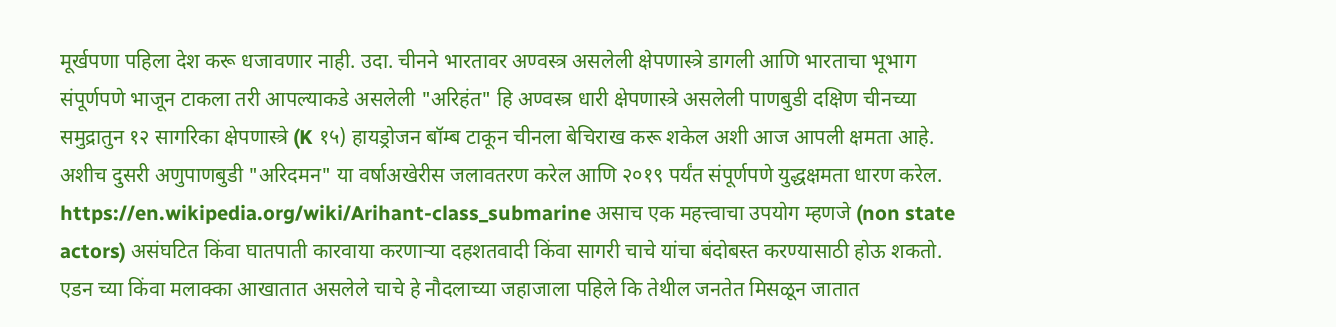मूर्खपणा पहिला देश करू धजावणार नाही. उदा. चीनने भारतावर अण्वस्त्र असलेली क्षेपणास्त्रे डागली आणि भारताचा भूभाग संपूर्णपणे भाजून टाकला तरी आपल्याकडे असलेली "अरिहंत" हि अण्वस्त्र धारी क्षेपणास्त्रे असलेली पाणबुडी दक्षिण चीनच्या समुद्रातुन १२ सागरिका क्षेपणास्त्रे (K १५) हायड्रोजन बॉम्ब टाकून चीनला बेचिराख करू शकेल अशी आज आपली क्षमता आहे. अशीच दुसरी अणुपाणबुडी "अरिदमन" या वर्षाअखेरीस जलावतरण करेल आणि २०१९ पर्यंत संपूर्णपणे युद्धक्षमता धारण करेल. https://en.wikipedia.org/wiki/Arihant-class_submarine असाच एक महत्त्वाचा उपयोग म्हणजे (non state actors) असंघटित किंवा घातपाती कारवाया करणाऱ्या दहशतवादी किंवा सागरी चाचे यांचा बंदोबस्त करण्यासाठी होऊ शकतो. एडन च्या किंवा मलाक्का आखातात असलेले चाचे हे नौदलाच्या जहाजाला पहिले कि तेथील जनतेत मिसळून जातात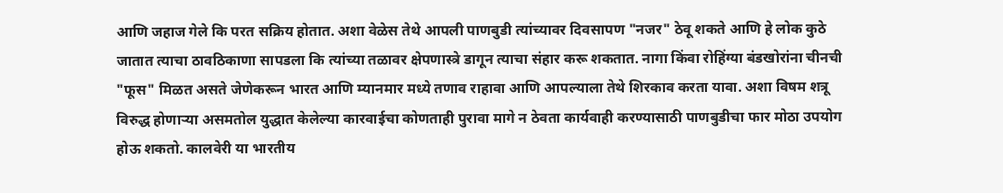आणि जहाज गेले कि परत सक्रिय होतात. अशा वेळेस तेथे आपली पाणबुडी त्यांच्यावर दिवसापण "नजर" ठेवू शकते आणि हे लोक कुठे जातात त्याचा ठावठिकाणा सापडला कि त्यांच्या तळावर क्षेपणास्त्रे डागून त्याचा संहार करू शकतात. नागा किंवा रोहिंग्या बंडखोरांना चीनची "फूस" मिळत असते जेणेकरून भारत आणि म्यानमार मध्ये तणाव राहावा आणि आपल्याला तेथे शिरकाव करता यावा. अशा विषम शत्रू विरुद्ध होणाऱ्या असमतोल युद्धात केलेल्या कारवाईचा कोणताही पुरावा मागे न ठेवता कार्यवाही करण्यासाठी पाणबुडीचा फार मोठा उपयोग होऊ शकतो. कालवेरी या भारतीय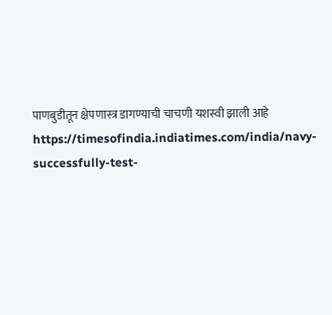पाणबुडीतून क्षेपणास्त्र डागण्याची चाचणी यशस्वी झाली आहे https://timesofindia.indiatimes.com/india/navy-successfully-test-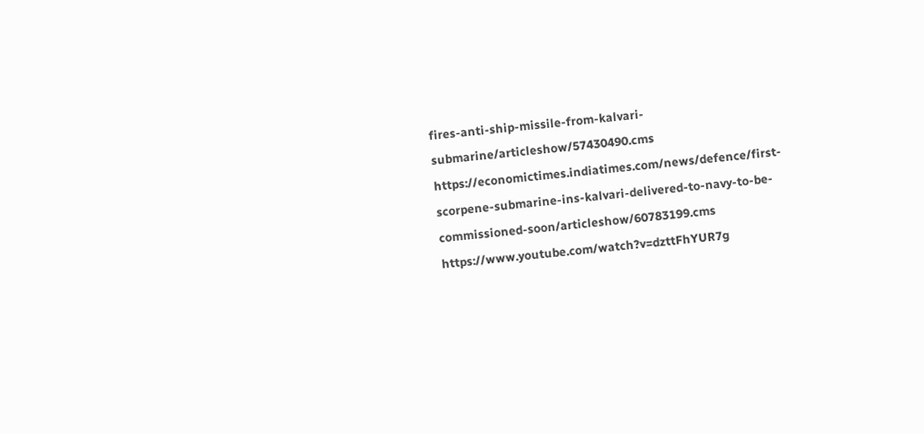fires-anti-ship-missile-from-kalvari-submarine/articleshow/57430490.cms https://economictimes.indiatimes.com/news/defence/first-scorpene-submarine-ins-kalvari-delivered-to-navy-to-be-commissioned-soon/articleshow/60783199.cms https://www.youtube.com/watch?v=dzttFhYUR7g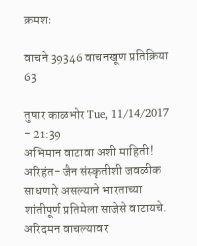क्रमशः

वाचने 39346 वाचनखूण प्रतिक्रिया 63

तुषार काळभोर Tue, 11/14/2017 - 21:39
अभिमान वाटावा अशी माहिती! अरिहंत- जैन संस्कृतीशी जवळीक साधणारे असल्याने भारताच्या शांतीपूर्ण प्रतिमेला साजेसे वाटायचे. अरिदमन वाचल्यावर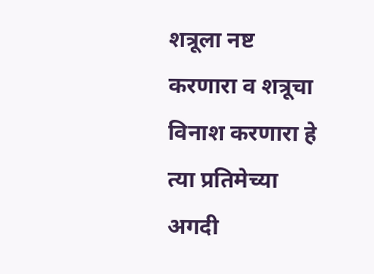शत्रूला नष्ट करणारा व शत्रूचा विनाश करणारा हे त्या प्रतिमेच्या अगदी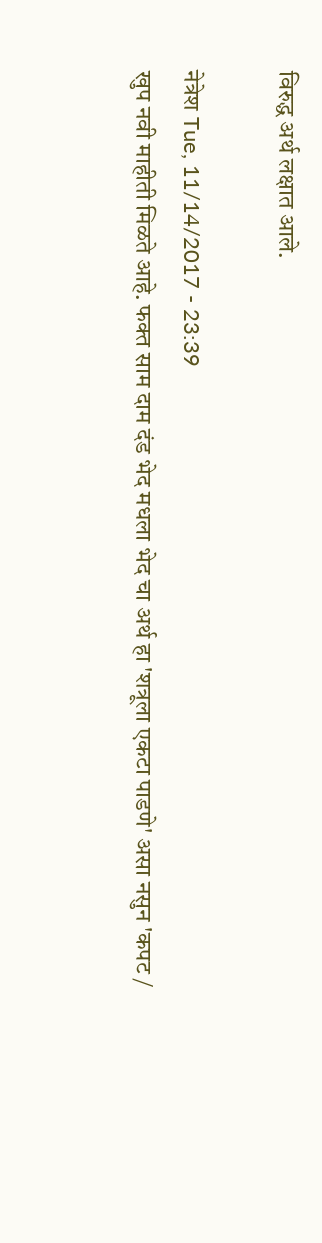विरुद्ध अर्थ लक्षात आले.

नेत्रेश Tue, 11/14/2017 - 23:39
खुप नवी माहीती मिळते आहे. फक्त साम दाम दंड भेद मधला भेद चा अर्थ हा 'शत्रूला एकटा पाडणे' असा नसुन 'कपट /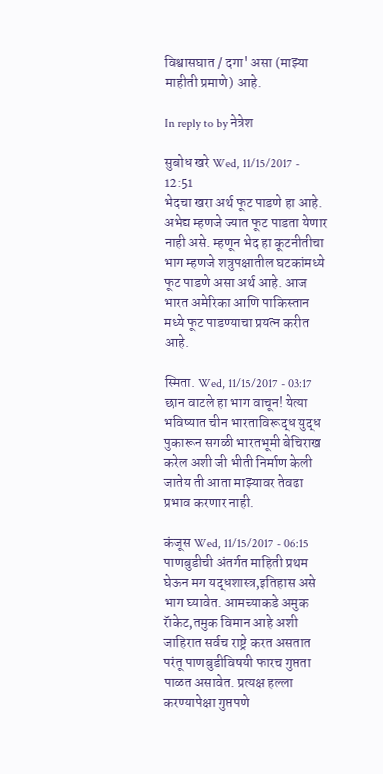विश्वासघात / दगा' असा (माझ्या माहीती प्रमाणे) आहे.

In reply to by नेत्रेश

सुबोध खरे Wed, 11/15/2017 - 12:51
भेदचा खरा अर्थ फूट पाडणे हा आहे. अभेद्य म्हणजे ज्यात फूट पाडता येणार नाही असे. म्हणून भेद हा कूटनीतीचा भाग म्हणजे शत्रुपक्षातील घटकांमध्ये फूट पाडणे असा अर्थ आहे. आज भारत अमेरिका आणि पाकिस्तान मध्ये फूट पाडण्याचा प्रयत्न करीत आहे.

स्मिता. Wed, 11/15/2017 - 03:17
छान वाटले हा भाग वाचून! येत्या भविष्यात चीन भारताविरूद्ध युद्ध पुकारून सगळी भारतभूमी बेचिराख करेल अशी जी भीती निर्माण केली जातेय ती आता माझ्यावर तेवढा प्रभाव करणार नाही.

कंजूस Wed, 11/15/2017 - 06:15
पाणबुडीची अंतर्गत माहिती प्रथम घेऊन मग यद्धशास्त्र,इतिहास असे भाग घ्यावेत. आमच्याकडे अमुक रॅाकेट,तमुक विमान आहे अशी जाहिरात सर्वच राष्ट्रे करत असतात परंतू पाणबुडीविषयी फारच गुप्तता पाळत असावेत. प्रत्यक्ष हल्ला करण्यापेक्षा गुप्तपणे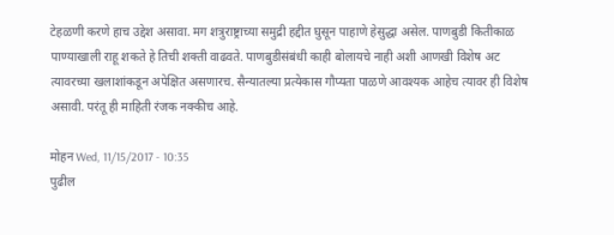टेहळणी करणे हाच उद्देश असावा. मग शत्रुराष्ट्राच्या समुद्री हद्दीत घुसून पाहाणे हेसुद्धा असेल. पाणबुडी कितीकाळ पाण्याखाली राहू शकते हे तिची शक्ती वाढवते. पाणबुडीसंबंधी काही बोलायचे नाही अशी आणखी विशेष अट त्यावरच्या खलाशांकडून अपेक्षित असणारच. सैन्यातल्या प्रत्येकास गौप्यता पाळणे आवश्यक आहेच त्यावर ही विशेष असावी. परंतू ही माहिती रंजक नक्कीच आहे.

मोहन Wed, 11/15/2017 - 10:35
पुढील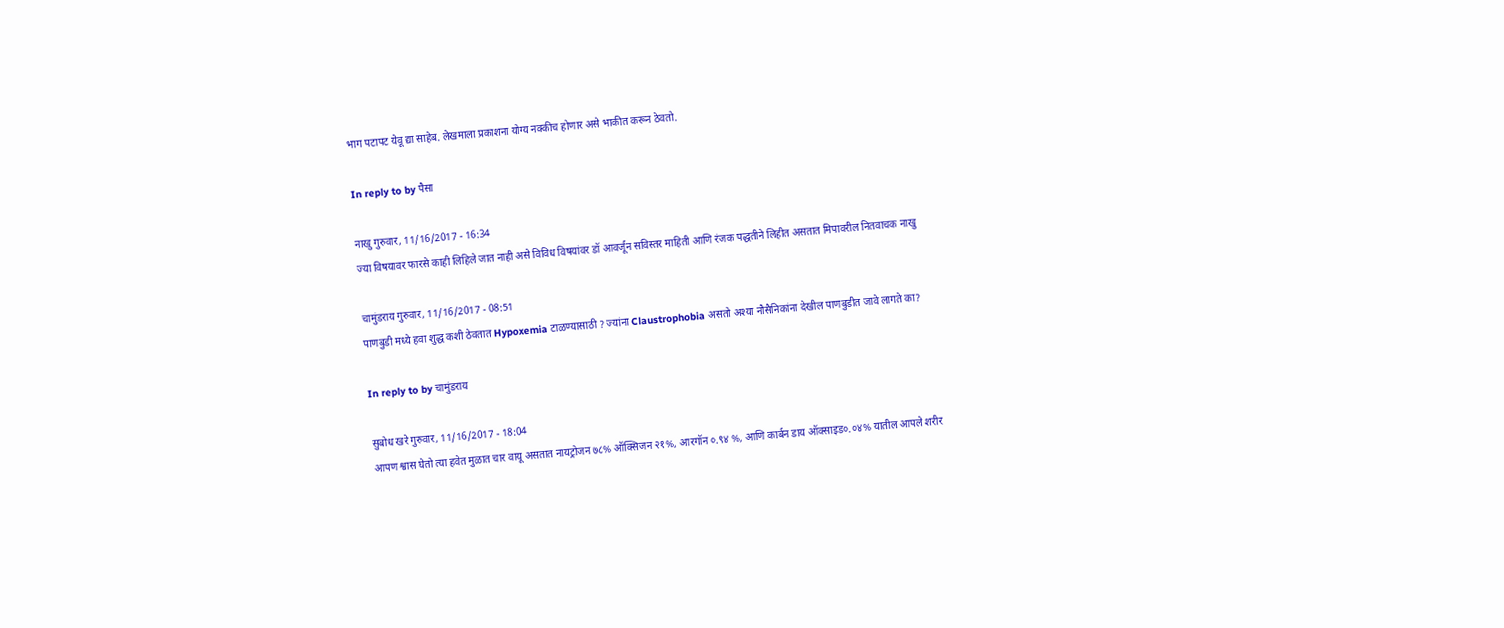भाग पटापट येवू द्या साहेब. लेखमाला प्रकाशना योग्य नक्कीच होणार असे भाकीत करून ठेवतो.

In reply to by पैसा

नाखु गुरुवार, 11/16/2017 - 16:34
ज्या विषयावर फारसे काही लिहिले जात नाही असे विविध विषयांवर डॉ आवर्जून सविस्तर माहिती आणि रंजक पद्धतीने लिहीत असतात मिपावरील नितवाचक नाखु

चामुंडराय गुरुवार, 11/16/2017 - 08:51
पाणबुडी मध्ये हवा शुद्ध कशी ठेवतात Hypoxemia टाळण्यासाठी ? ज्यांना Claustrophobia असतो अश्या नौसैनिकांना देखील पाणबुडीत जावे लागते का?

In reply to by चामुंडराय

सुबोध खरे गुरुवार, 11/16/2017 - 18:04
आपण श्वास घेतो त्या हवेत मुळात चार वायू असतात नायट्रोजन ७८% ऑक्सिजन २१%, आरगॉन ०.९४ %, आणि कार्बन डाय ऑक्साइड०.०४% यातील आपले शरीर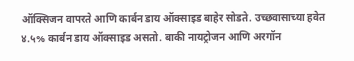ऑक्सिजन वापरते आणि कार्बन डाय ऑक्साइड बाहेर सोडते. उच्छवासाच्या हवेत ४.५% कार्बन डाय ऑक्साइड असतो. बाकी नायट्रोजन आणि अरगॉन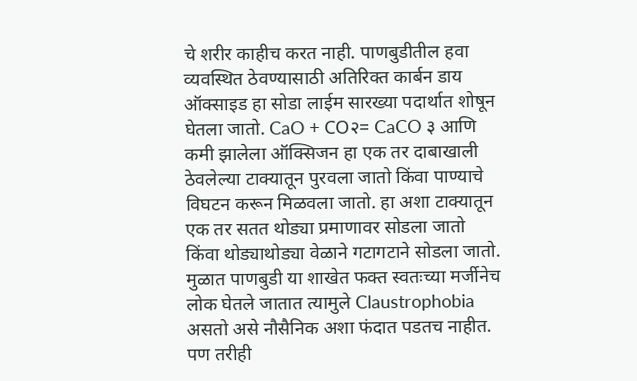चे शरीर काहीच करत नाही. पाणबुडीतील हवा व्यवस्थित ठेवण्यासाठी अतिरिक्त कार्बन डाय ऑक्साइड हा सोडा लाईम सारख्या पदार्थात शोषून घेतला जातो. CaO + CO२= CaCO ३ आणि कमी झालेला ऑक्सिजन हा एक तर दाबाखाली ठेवलेल्या टाक्यातून पुरवला जातो किंवा पाण्याचे विघटन करून मिळवला जातो. हा अशा टाक्यातून एक तर सतत थोड्या प्रमाणावर सोडला जातो किंवा थोड्याथोड्या वेळाने गटागटाने सोडला जातो. मुळात पाणबुडी या शाखेत फक्त स्वतःच्या मर्जीनेच लोक घेतले जातात त्यामुले Claustrophobia असतो असे नौसैनिक अशा फंदात पडतच नाहीत. पण तरीही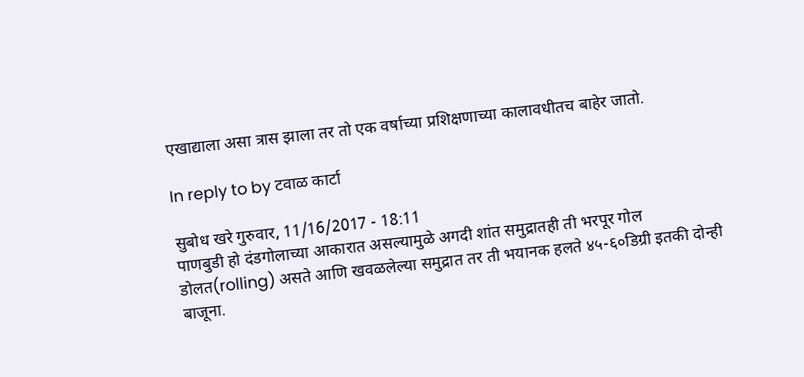एखाद्याला असा त्रास झाला तर तो एक वर्षाच्या प्रशिक्षणाच्या कालावधीतच बाहेर जातो.

In reply to by टवाळ कार्टा

सुबोध खरे गुरुवार, 11/16/2017 - 18:11
पाणबुडी हो दंडगोलाच्या आकारात असल्यामुळे अगदी शांत समुद्रातही ती भरपूर गोल डोलत(rolling) असते आणि खवळलेल्या समुद्रात तर ती भयानक हलते ४५-६०डिग्री इतकी दोन्ही बाजूना.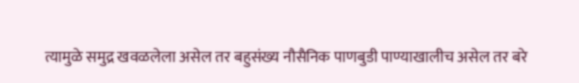त्यामुळे समुद्र खवळलेला असेल तर बहुसंख्य नौसैनिक पाणबुडी पाण्याखालीच असेल तर बरे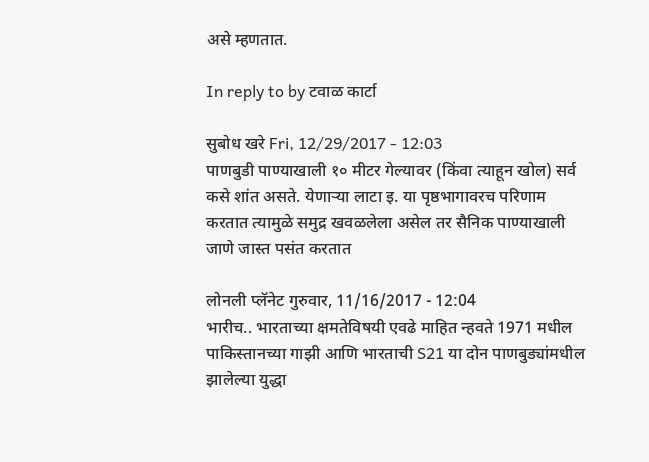असे म्हणतात.

In reply to by टवाळ कार्टा

सुबोध खरे Fri, 12/29/2017 - 12:03
पाणबुडी पाण्याखाली १० मीटर गेल्यावर (किंवा त्याहून खोल) सर्व कसे शांत असते. येणाऱ्या लाटा इ. या पृष्ठभागावरच परिणाम करतात त्यामुळे समुद्र खवळलेला असेल तर सैनिक पाण्याखाली जाणे जास्त पसंत करतात

लोनली प्लॅनेट गुरुवार, 11/16/2017 - 12:04
भारीच.. भारताच्या क्षमतेविषयी एवढे माहित न्हवते 1971 मधील पाकिस्तानच्या गाझी आणि भारताची S21 या दोन पाणबुड्यांमधील झालेल्या युद्धा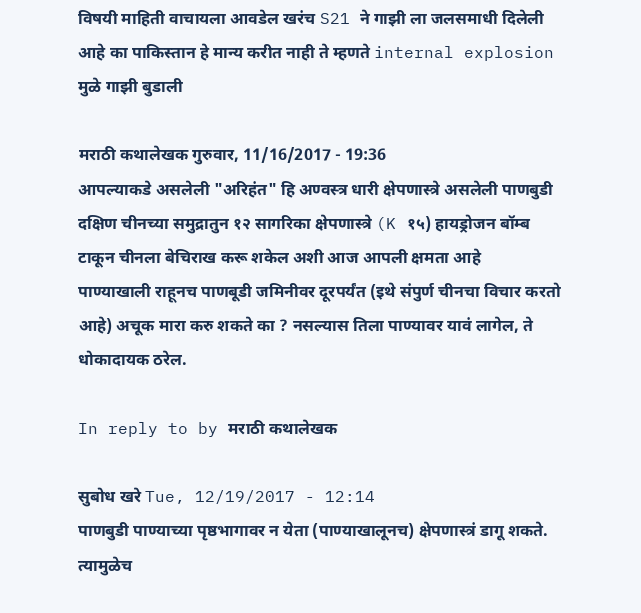विषयी माहिती वाचायला आवडेल खरंच S21 ने गाझी ला जलसमाधी दिलेली आहे का पाकिस्तान हे मान्य करीत नाही ते म्हणते internal explosion मुळे गाझी बुडाली

मराठी कथालेखक गुरुवार, 11/16/2017 - 19:36
आपल्याकडे असलेली "अरिहंत" हि अण्वस्त्र धारी क्षेपणास्त्रे असलेली पाणबुडी दक्षिण चीनच्या समुद्रातुन १२ सागरिका क्षेपणास्त्रे (K १५) हायड्रोजन बॉम्ब टाकून चीनला बेचिराख करू शकेल अशी आज आपली क्षमता आहे
पाण्याखाली राहूनच पाणबूडी जमिनीवर दूरपर्यंत (इथे संपुर्ण चीनचा विचार करतो आहे) अचूक मारा करु शकते का ? नसल्यास तिला पाण्यावर यावं लागेल, ते धोकादायक ठरेल.

In reply to by मराठी कथालेखक

सुबोध खरे Tue, 12/19/2017 - 12:14
पाणबुडी पाण्याच्या पृष्ठभागावर न येता (पाण्याखालूनच) क्षेपणास्त्रं डागू शकते. त्यामुळेच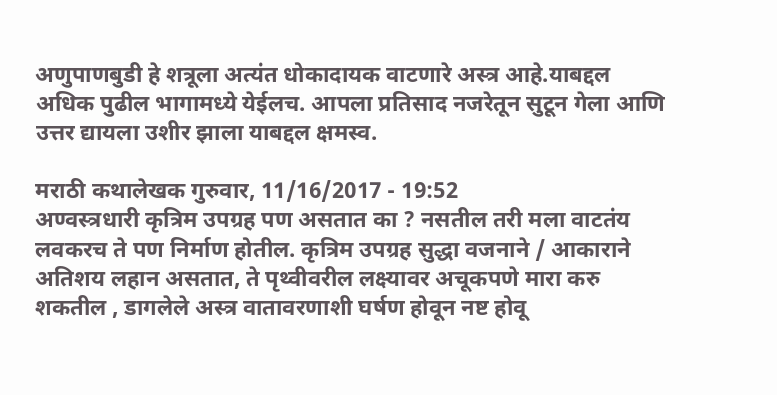अणुपाणबुडी हे शत्रूला अत्यंत धोकादायक वाटणारे अस्त्र आहे.याबद्दल अधिक पुढील भागामध्ये येईलच. आपला प्रतिसाद नजरेतून सुटून गेला आणि उत्तर द्यायला उशीर झाला याबद्दल क्षमस्व.

मराठी कथालेखक गुरुवार, 11/16/2017 - 19:52
अण्वस्त्रधारी कृत्रिम उपग्रह पण असतात का ? नसतील तरी मला वाटतंय लवकरच ते पण निर्माण होतील. कृत्रिम उपग्रह सुद्धा वजनाने / आकाराने अतिशय लहान असतात, ते पृथ्वीवरील लक्ष्यावर अचूकपणे मारा करु शकतील , डागलेले अस्त्र वातावरणाशी घर्षण होवून नष्ट होवू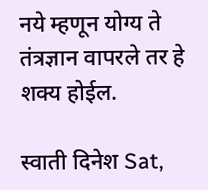नये म्हणून योग्य ते तंत्रज्ञान वापरले तर हे शक्य होईल.

स्वाती दिनेश Sat,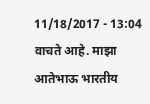11/18/2017 - 13:04
वाचते आहे. माझा आतेभाऊ भारतीय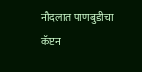नौदलात पाणबुडीचा कॅप्टन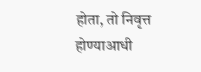होता, तो निवृत्त होण्याआधी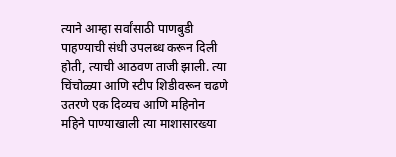त्याने आम्हा सर्वांसाठी पाणबुडी पाहण्याची संधी उपलब्ध करून दिली होती, त्याची आठवण ताजी झाली. त्या चिंचोळ्या आणि स्टीप शिडीवरून चढणे उतरणे एक दिव्यच आणि महिनोन महिने पाण्याखाली त्या माशासारख्या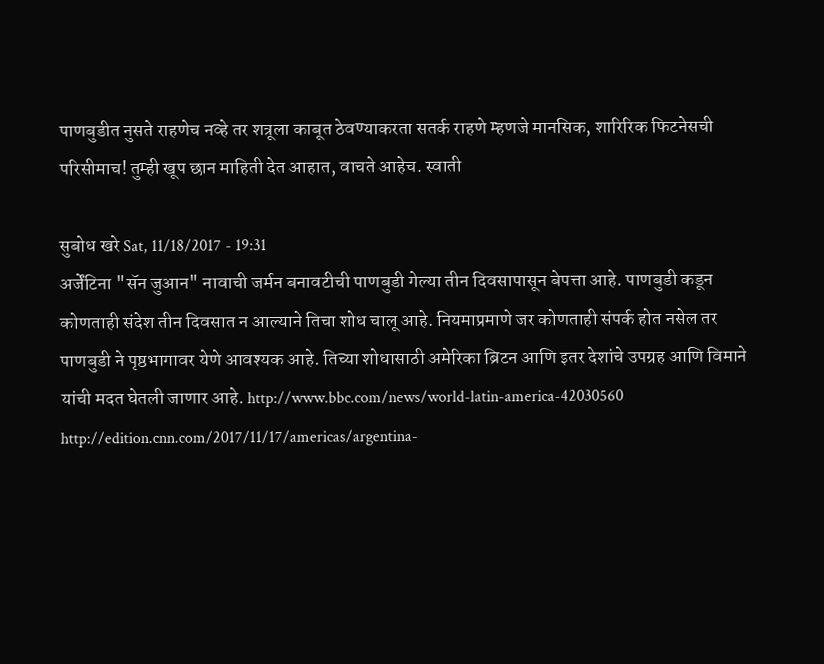पाणबुडीत नुसते राहणेच नव्हे तर शत्रूला काबूत ठेवण्याकरता सतर्क राहणे म्हणजे मानसिक, शारिरिक फिटनेसची परिसीमाच! तुम्ही खूप छान माहिती देत आहात, वाचते आहेच. स्वाती

सुबोध खरे Sat, 11/18/2017 - 19:31
अर्जेंटिना "सॅन जुआन" नावाची जर्मन बनावटीची पाणबुडी गेल्या तीन दिवसापासून बेपत्ता आहे. पाणबुडी कडून कोणताही संदेश तीन दिवसात न आल्याने तिचा शोध चालू आहे. नियमाप्रमाणे जर कोणताही संपर्क होत नसेल तर पाणबुडी ने पृष्ठभागावर येणे आवश्यक आहे. तिच्या शोधासाठी अमेरिका ब्रिटन आणि इतर देशांचे उपग्रह आणि विमाने यांची मदत घेतली जाणार आहे. http://www.bbc.com/news/world-latin-america-42030560 http://edition.cnn.com/2017/11/17/americas/argentina-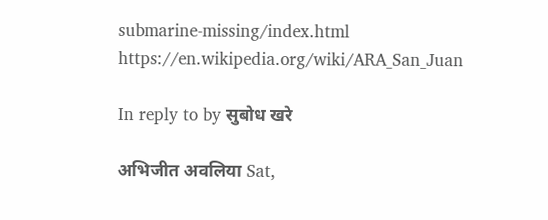submarine-missing/index.html https://en.wikipedia.org/wiki/ARA_San_Juan

In reply to by सुबोध खरे

अभिजीत अवलिया Sat,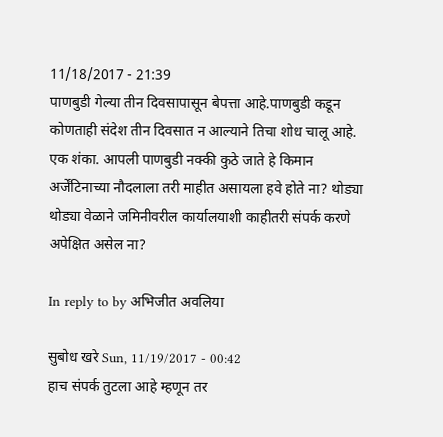11/18/2017 - 21:39
पाणबुडी गेल्या तीन दिवसापासून बेपत्ता आहे.पाणबुडी कडून कोणताही संदेश तीन दिवसात न आल्याने तिचा शोध चालू आहे.
एक शंका. आपली पाणबुडी नक्की कुठे जाते हे किमान अर्जेंटिनाच्या नौदलाला तरी माहीत असायला हवे होते ना? थोड्या थोड्या वेळाने जमिनीवरील कार्यालयाशी काहीतरी संपर्क करणे अपेक्षित असेल ना?

In reply to by अभिजीत अवलिया

सुबोध खरे Sun, 11/19/2017 - 00:42
हाच संपर्क तुटला आहे म्हणून तर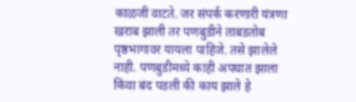काळजी वाटते. जर संपर्क करणारी यंत्रणा खराब झाली तर पणबुडीने ताबडतोब पृष्ठभागावर यायला पाहिजे. तसे झालेले नाही. पणबुडीमध्ये काही अपघात झाला किंवा बंद पडली की काय झाले हे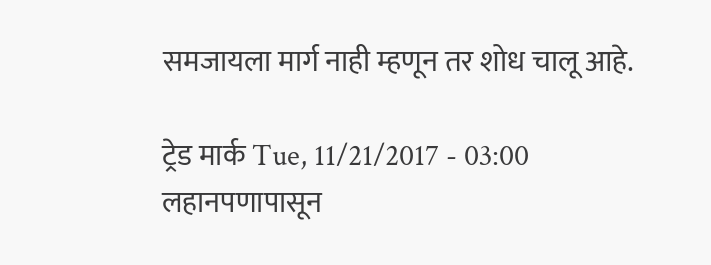समजायला मार्ग नाही म्हणून तर शोध चालू आहे.

ट्रेड मार्क Tue, 11/21/2017 - 03:00
लहानपणापासून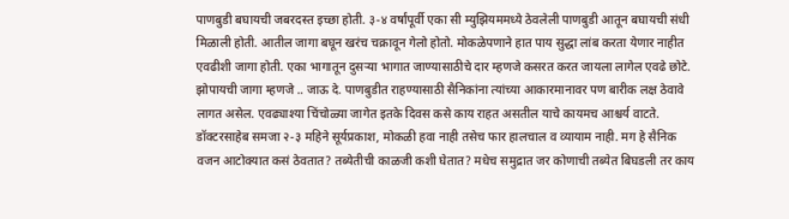पाणबुडी बघायची जबरदस्त इच्छा होती. ३-४ वर्षांपूर्वी एका सी म्युझियममध्ये ठेवलेली पाणबुडी आतून बघायची संधी मिळाली होती. आतील जागा बघून खरंच चक्रावून गेलो होतो. मोकळेपणाने हात पाय सुद्धा लांब करता येणार नाहीत एवढीशी जागा होती. एका भागातून दुसऱ्या भागात जाण्यासाठीचे दार म्हणजे कसरत करत जायला लागेल एवढे छोटे. झोपायची जागा म्हणजे .. जाऊ दे. पाणबुडीत राहण्यासाठी सैनिकांना त्यांच्या आकारमानावर पण बारीक लक्ष ठेवावे लागत असेल. एवढ्याश्या चिंचोळ्या जागेत इतके दिवस कसे काय राहत असतील याचे कायमच आश्चर्य वाटते. डॉक्टरसाहेब समजा २-३ महिने सूर्यप्रकाश, मोकळी हवा नाही तसेच फार हालचाल व व्यायाम नाही. मग हे सैनिक वजन आटोक्यात कसं ठेवतात? तब्येतीची काळजी कशी घेतात? मधेच समुद्रात जर कोणाची तब्येत बिघडली तर काय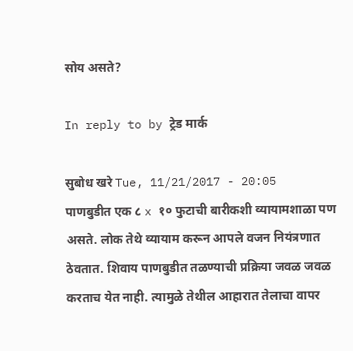सोय असते?

In reply to by ट्रेड मार्क

सुबोध खरे Tue, 11/21/2017 - 20:05
पाणबुडीत एक ८ x १० फुटाची बारीकशी व्यायामशाळा पण असते. लोक तेथे व्यायाम करून आपले वजन नियंत्रणात ठेवतात. शिवाय पाणबुडीत तळण्याची प्रक्रिया जवळ जवळ करताच येत नाही. त्यामुळे तेथील आहारात तेलाचा वापर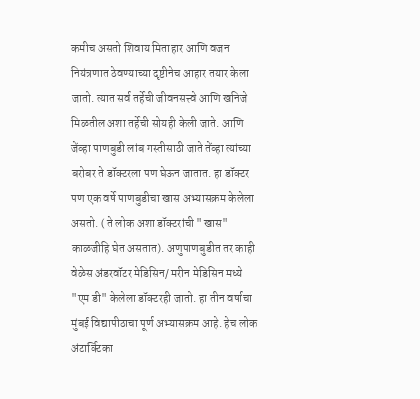कमीच असतो शिवाय मिताहार आणि वजन नियंत्रणात ठेवण्याच्या दृष्टीनेच आहार तयार केला जातो. त्यात सर्व तर्हेची जीवनसत्त्वे आणि खनिजे मिळतील अशा तर्हेची सोयही केली जाते. आणि जेंव्हा पाणबुडी लांब गस्तीसाठी जाते तेंव्हा त्यांच्या बरोबर ते डॉक्टरला पण घेऊन जातात. हा डॉक्टर पण एक वर्षे पाणबुडीचा खास अभ्यासक्रम केलेला असतो. ( ते लोक अशा डॉक्टरांची "खास" काळजीहि घेत असतात). अणुपाणबुडीत तर काही वेळेस अंडरवॉटर मेडिसिन/ मरीन मेडिसिन मध्ये "एम डी" केलेला डॉक्टरही जातो. हा तीन वर्षाचा मुंबई विद्यापीठाचा पूर्ण अभ्यासक्रम आहे. हेच लोक अंटार्क्टिका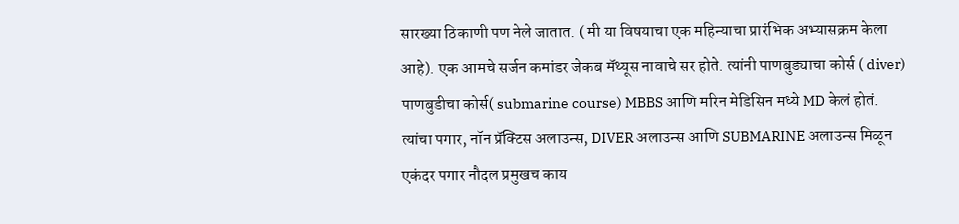सारख्या ठिकाणी पण नेले जातात. ( मी या विषयाचा एक महिन्याचा प्रारंभिक अभ्यासक्रम केला आहे). एक आमचे सर्जन कमांडर जेकब मॅथ्यूस नावाचे सर होते. त्यांनी पाणबुड्याचा कोर्स ( diver) पाणबुडीचा कोर्स( submarine course) MBBS आणि मरिन मेडिसिन मध्ये MD केलं होतं. त्यांचा पगार, नॉन प्रॅक्टिस अलाउन्स, DIVER अलाउन्स आणि SUBMARINE अलाउन्स मिळून एकंदर पगार नौदल प्रमुखच काय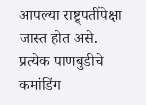आपल्या राष्ट्र्पतींपेक्षा जास्त होत असे. प्रत्येक पाणबुडीचे कमांडिंग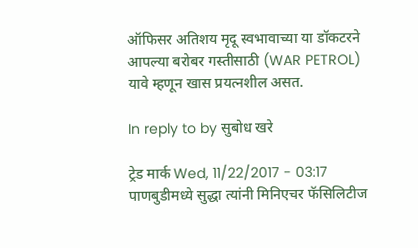ऑफिसर अतिशय मृदू स्वभावाच्या या डॉकटरने आपल्या बरोबर गस्तीसाठी (WAR PETROL) यावे म्हणून खास प्रयत्नशील असत.

In reply to by सुबोध खरे

ट्रेड मार्क Wed, 11/22/2017 - 03:17
पाणबुडीमध्ये सुद्धा त्यांनी मिनिएचर फॅसिलिटीज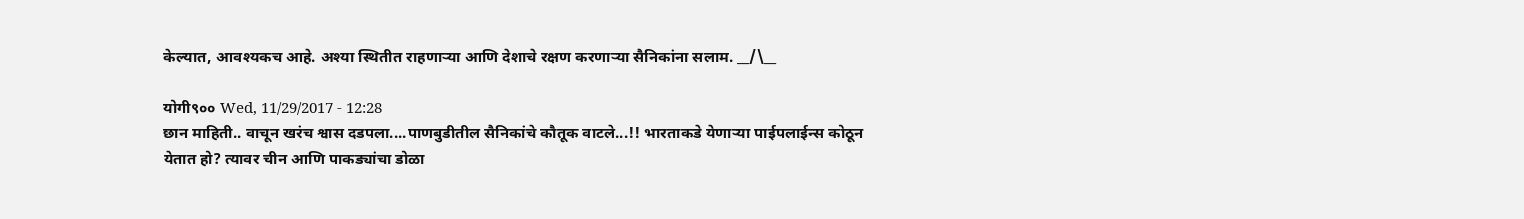केल्यात, आवश्यकच आहे. अश्या स्थितीत राहणाऱ्या आणि देशाचे रक्षण करणाऱ्या सैनिकांना सलाम. __/\__

योगी९०० Wed, 11/29/2017 - 12:28
छान माहिती.. वाचून खरंच श्वास दडपला....पाणबुडीतील सैनिकांचे कौतूक वाटले...!! भारताकडे येणार्‍या पाईपलाईन्स कोठून येतात हो? त्यावर चीन आणि पाकड्यांचा डोळा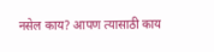नसेल काय? आपण त्यासाठी काय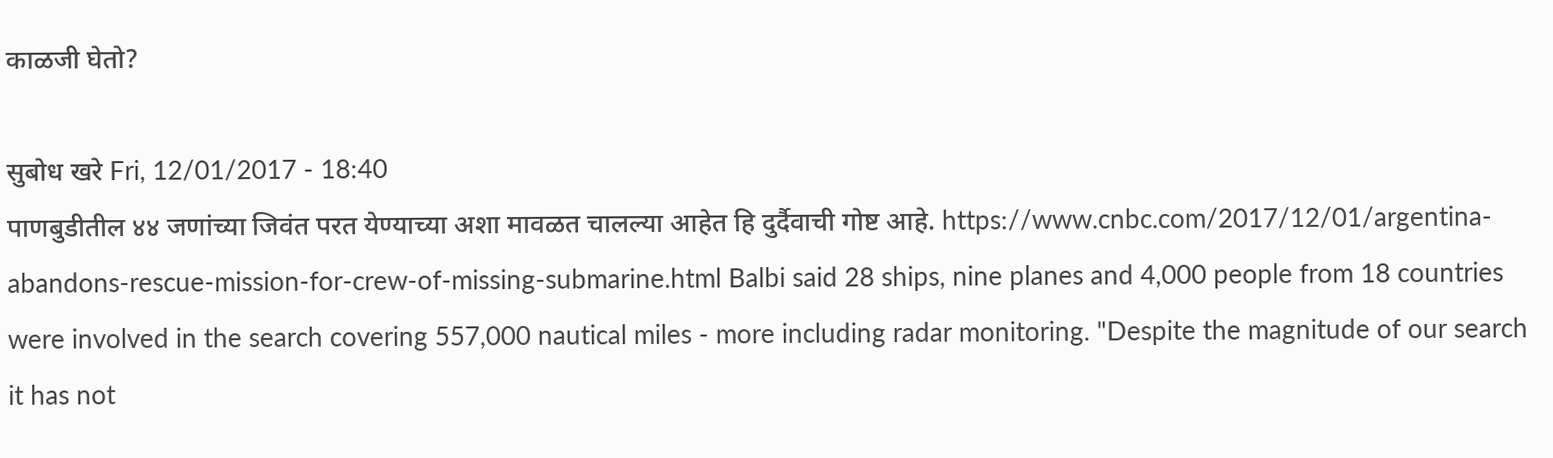काळजी घेतो?

सुबोध खरे Fri, 12/01/2017 - 18:40
पाणबुडीतील ४४ जणांच्या जिवंत परत येण्याच्या अशा मावळत चालल्या आहेत हि दुर्दैवाची गोष्ट आहे. https://www.cnbc.com/2017/12/01/argentina-abandons-rescue-mission-for-crew-of-missing-submarine.html Balbi said 28 ships, nine planes and 4,000 people from 18 countries were involved in the search covering 557,000 nautical miles - more including radar monitoring. "Despite the magnitude of our search it has not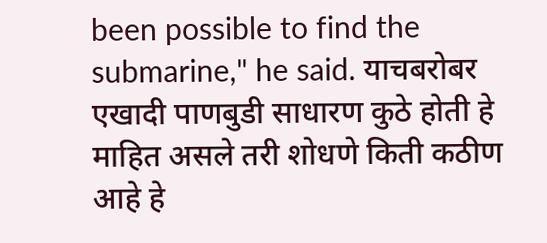been possible to find the submarine," he said. याचबरोबर एखादी पाणबुडी साधारण कुठे होती हे माहित असले तरी शोधणे किती कठीण आहे हे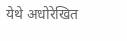येथे अधोरेखित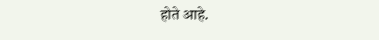होते आहे.